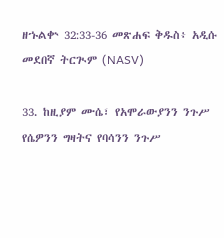ዘኁልቍ 32:33-36 መጽሐፍ ቅዱስ፥ አዲሱ መደበኛ ትርጒም (NASV)

33. ከዚያም ሙሴ፣ የአሞራውያንን ንጉሥ የሴዎንን ግዛትና የባሳንን ንጉሥ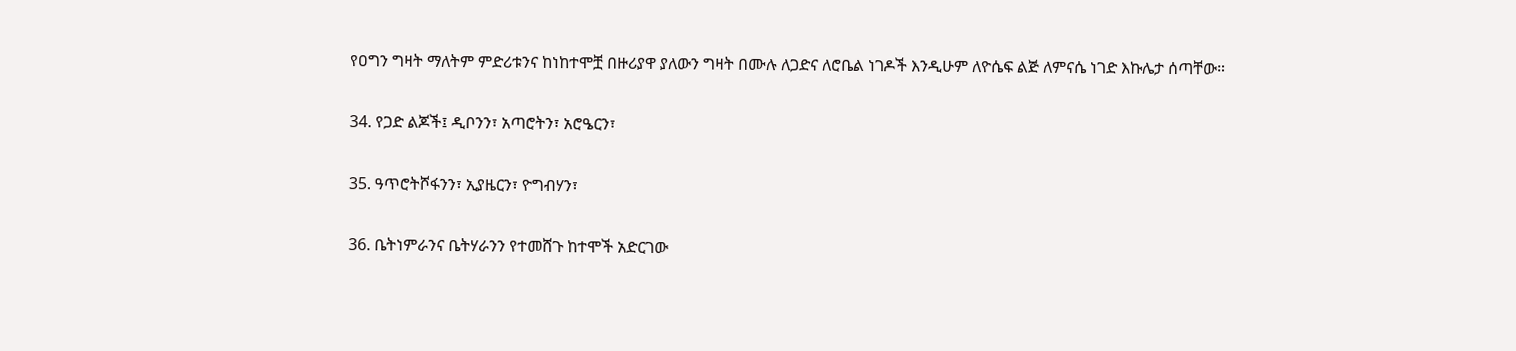የዐግን ግዛት ማለትም ምድሪቱንና ከነከተሞቿ በዙሪያዋ ያለውን ግዛት በሙሉ ለጋድና ለሮቤል ነገዶች እንዲሁም ለዮሴፍ ልጅ ለምናሴ ነገድ እኩሌታ ሰጣቸው።

34. የጋድ ልጆች፤ ዲቦንን፣ አጣሮትን፣ አሮዔርን፣

35. ዓጥሮትሾፋንን፣ ኢያዜርን፣ ዮግብሃን፣

36. ቤትነምራንና ቤትሃራንን የተመሸጉ ከተሞች አድርገው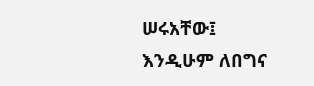ሠሩአቸው፤ እንዲሁም ለበግና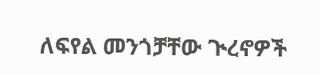ለፍየል መንጎቻቸው ጒረኖዎች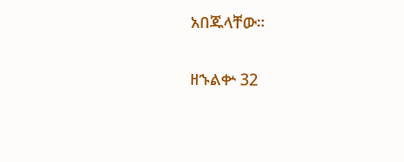አበጁላቸው።

ዘኁልቍ 32